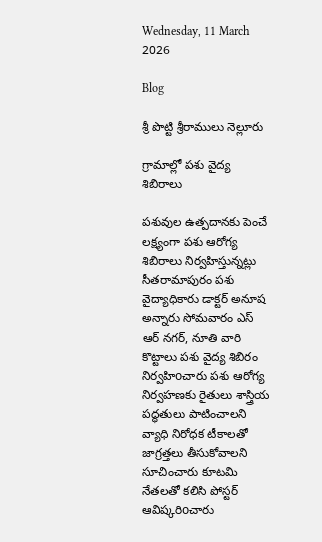Wednesday, 11 March 2026

Blog

శ్రీ పొట్టి శ్రీరాములు నెల్లూరు

గ్రామాల్లో పశు వైద్య శిబిరాలు

పశువుల ఉత్పదానకు పెంచే లక్ష్యంగా పశు ఆరోగ్య శిబిరాలు నిర్వహిస్తున్నట్లు సీతరామాపురం పశు వైద్యాధికారు డాక్టర్ అనూష అన్నారు సోమవారం ఎస్ ఆర్ నగర్, నూతి వారి కొట్టాలు పశు వైద్య శిబిరం నిర్వహిoచారు పశు ఆరోగ్య నిర్వహణకు రైతులు శాస్త్రియ పద్ధతులు పాటించాలని వ్యాధి నిరోధక టీకాలతో జాగ్రత్తలు తీసుకోవాలని సూచించారు కూటమి నేతలతో కలిసి పోస్టర్ ఆవిష్కరిoచారు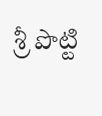శ్రీ పొట్టి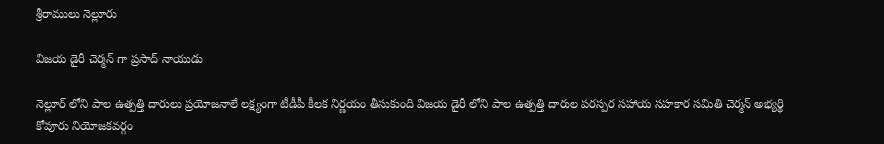శ్రీరాములు నెల్లూరు

విజయ డైరీ చెర్మన్ గా ప్రసాద్ నాయుడు

నెల్లూర్ లోని పాల ఉత్పత్తి దారులు ప్రయోజనాలే లక్ష్యంగా టీడీపీ కీలక నిర్ణయం తీసుకుంది విజయ డైరీ లోని పాల ఉత్పత్తి దారుల పరస్పర సహాయ సహకార సమితి చెర్మన్ అభ్యర్థి కోవూరు నియోజకవర్గం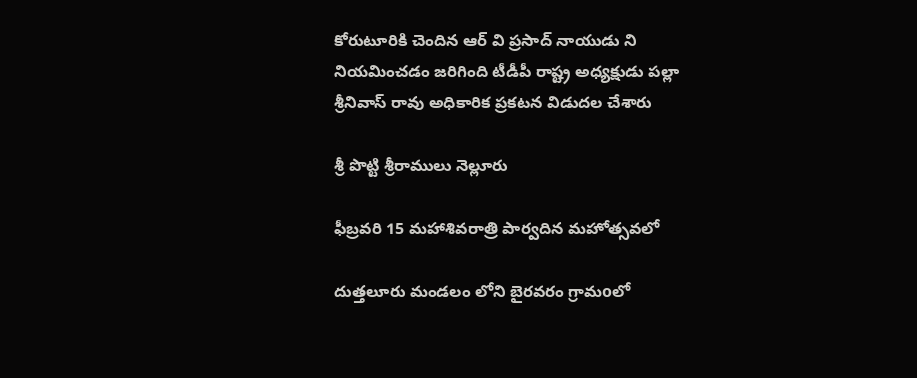కోరుటూరికి చెందిన ఆర్ వి ప్రసాద్ నాయుడు ని నియమించడం జరిగింది టీడీపీ రాష్ట్ర అధ్యక్షుడు పల్లా శ్రీనివాస్ రావు అధికారిక ప్రకటన విడుదల చేశారు

శ్రీ పొట్టి శ్రీరాములు నెల్లూరు

ఫీబ్రవరి 15 మహాశివరాత్రి పార్వదిన మహోత్సవలో

దుత్తలూరు మండలం లోని బైరవరం గ్రామoలో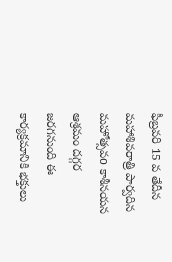ఫీబ్రవరి 15 వ తేదీన మహాశివరాత్రి పార్వదిన మహోత్సవo కాశీనయన ఆశ్రమం దగ్గర జరగనుంది ఈ కార్యక్రమానికి భక్తులు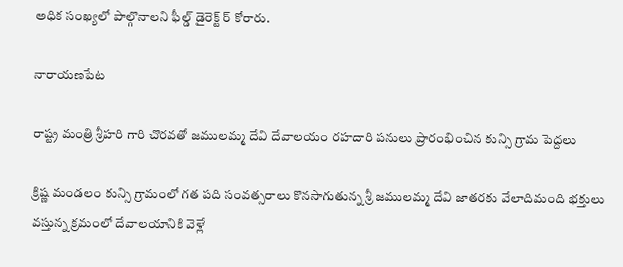అధిక సంఖ్యలో పాల్గొనాలని ఫీల్డ్ డైరెక్ట్ ర్ కోరారు.

నారాయణపేట

రాష్ట్ర మంత్రి శ్రీహరి గారి చొరవతో జములమ్మ దేవి దేవాలయం రహదారి పనులు ప్రారంభించిన కున్సి గ్రామ పెద్దలు

క్రిష్ణ మండలం కున్సి గ్రామంలో గత పది సంవత్సరాలు కొనసాగుతున్న శ్రీ జములమ్మ దేవి జాతరకు వేలాదిమంది భక్తులు వస్తున్న క్రమంలో దేవాలయానికి వెళ్లే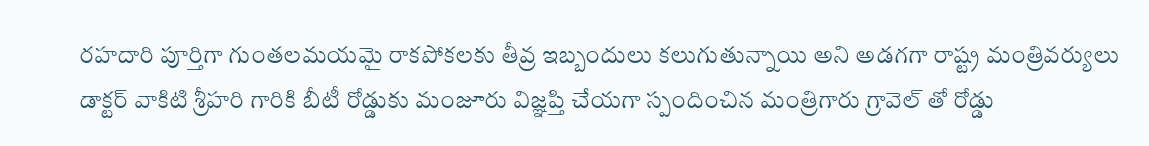రహదారి పూర్తిగా గుంతలమయమై రాకపోకలకు తీవ్ర ఇబ్బందులు కలుగుతున్నాయి అని అడగగా రాష్ట్ర మంత్రివర్యులు డాక్టర్ వాకిటి శ్రీహరి గారికి బీటీ రోడ్డుకు మంజూరు విజ్ఞప్తి చేయగా స్పందించిన మంత్రిగారు గ్రావెల్ తో రోడ్డు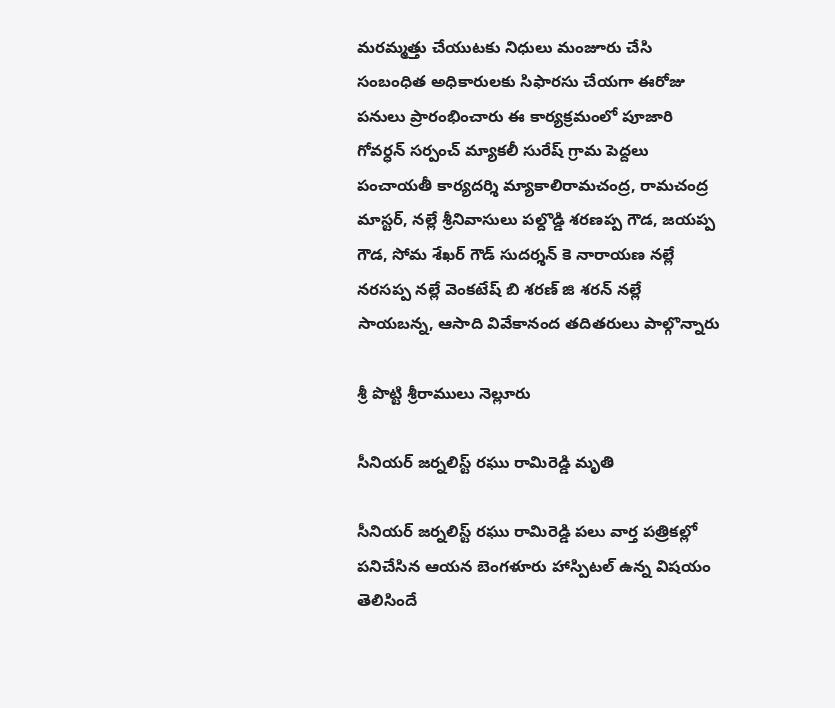మరమ్మత్తు చేయుటకు నిధులు మంజూరు చేసి సంబంధిత అధికారులకు సిఫారసు చేయగా ఈరోజు పనులు ప్రారంభించారు ఈ కార్యక్రమంలో పూజారి గోవర్ధన్ సర్పంచ్ మ్యాకలీ సురేష్ గ్రామ పెద్దలు పంచాయతీ కార్యదర్శి మ్యాకాలిరామచంద్ర, రామచంద్ర మాస్టర్, నల్లే శ్రీనివాసులు పల్దొడ్డి శరణప్ప గౌడ, జయప్ప గౌడ, సోమ శేఖర్ గౌడ్ సుదర్శన్ కె నారాయణ నల్లే నరసప్ప నల్లే వెంకటేష్ బి శరణ్ జి శరన్ నల్లే సాయబన్న, ఆసాది వివేకానంద తదితరులు పాల్గొన్నారు

శ్రీ పొట్టి శ్రీరాములు నెల్లూరు

సీనియర్ జర్నలిస్ట్ రఘు రామిరెడ్డి మృతి

సీనియర్ జర్నలిస్ట్ రఘు రామిరెడ్డి పలు వార్త పత్రికల్లో పనిచేసిన ఆయన బెంగళూరు హాస్పిటల్ ఉన్న విషయం తెలిసిందే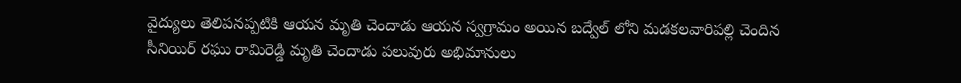వైద్యులు తెలిపనప్పటికి ఆయన మృతి చెందాడు ఆయన స్వగ్రామం అయిన బద్వేల్ లోని మడకలవారిపల్లి చెందిన సీనియిర్ రఘు రామిరెడ్డి మృతి చెందాడు పలువురు అభిమానులు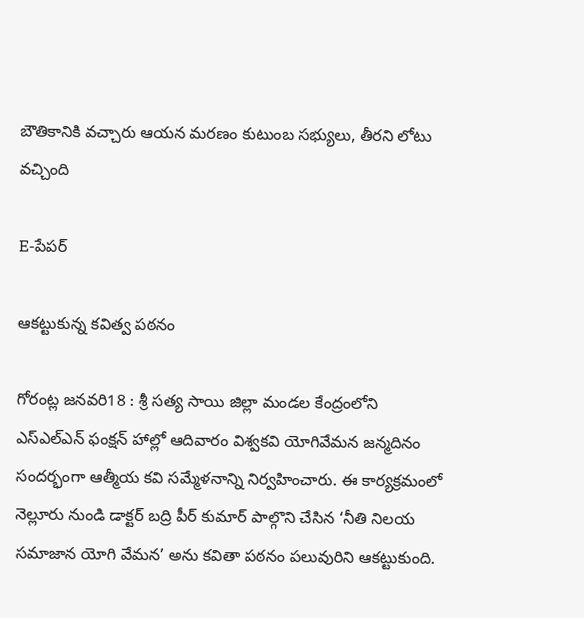బౌతికానికి వచ్చారు ఆయన మరణం కుటుంబ సభ్యులు, తీరని లోటు వచ్చింది

E-పేపర్

ఆకట్టుకున్న కవిత్వ పఠనం

గోరంట్ల జనవరి18 : శ్రీ సత్య సాయి జిల్లా మండల కేంద్రంలోని ఎస్ఎల్ఎన్ ఫంక్షన్ హాల్లో ఆదివారం విశ్వకవి యోగివేమన జన్మదినం సందర్భంగా ఆత్మీయ కవి సమ్మేళనాన్ని నిర్వహించారు. ఈ కార్యక్రమంలో నెల్లూరు నుండి డాక్టర్ బద్రి పీర్ కుమార్ పాల్గొని చేసిన ‘నీతి నిలయ సమాజాన యోగి వేమన’ అను కవితా పఠనం పలువురిని ఆకట్టుకుంది.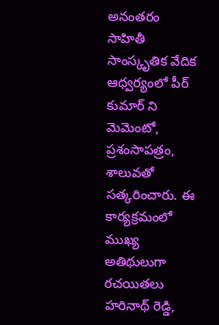అనంతరం సాహితీ సాంస్కృతిక వేదిక ఆధ్వర్యంలో పీర్ కుమార్ ని మెమెంటో, ప్రశంసాపత్రం, శాలువతో సత్కరించారు. ఈ కార్యక్రమంలో ముఖ్య అతిథులుగా రచయితలు హరినాథ్ రెడ్డి,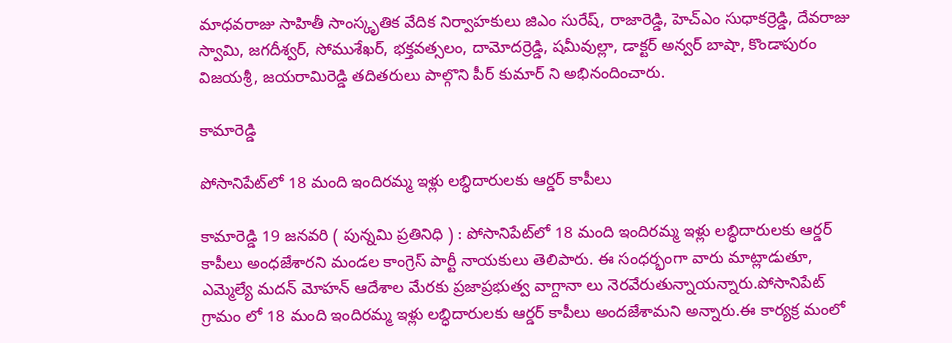మాధవరాజు సాహితీ సాంస్కృతిక వేదిక నిర్వాహకులు జిఎం సురేష్, రాజారెడ్డి, హెచ్ఎం సుధాకర్రెడ్డి, దేవరాజు స్వామి, జగదీశ్వర్, సోముశేఖర్, భక్తవత్సలం, దామోదర్రెడ్డి, షమీవుల్లా, డాక్టర్ అన్వర్ బాషా, కొండాపురం విజయశ్రీ, జయరామిరెడ్డి తదితరులు పాల్గొని పీర్ కుమార్ ని అభినందించారు.

కామారెడ్డి

పోసానిపేట్‌లో 18 మంది ఇందిరమ్మ ఇళ్లు లబ్ధిదారులకు ఆర్డర్ కాపీలు

కామారెడ్డి 19 జనవరి ( పున్నమి ప్రతినిధి ) : పోసానిపేట్‌లో 18 మంది ఇందిరమ్మ ఇళ్లు లబ్ధిదారులకు ఆర్డర్ కాపీలు అంధజేశారని మండల కాంగ్రెస్ పార్టీ నాయకులు తెలిపారు. ఈ సంధర్భంగా వారు మాట్లాడుతూ, ఎమ్మెల్యే మదన్ మోహన్ ఆదేశాల మేరకు ప్రజాప్రభుత్వ వాగ్దానా లు నెరవేరుతున్నాయన్నారు.పోసానిపేట్ గ్రామం లో 18 మంది ఇందిరమ్మ ఇళ్లు లబ్ధిదారులకు ఆర్డర్ కాపీలు అందజేశామని అన్నారు.ఈ కార్యక్ర మంలో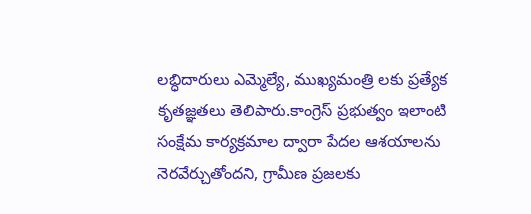లబ్ధిదారులు ఎమ్మెల్యే, ముఖ్యమంత్రి లకు ప్రత్యేక కృతజ్ఞతలు తెలిపారు.కాంగ్రెస్ ప్రభుత్వం ఇలాంటి సంక్షేమ కార్యక్రమాల ద్వారా పేదల ఆశయాలను నెరవేర్చుతోందని, గ్రామీణ ప్రజలకు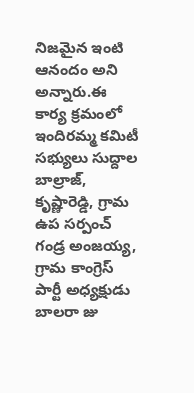నిజమైన ఇంటి ఆనందం అని అన్నారు.ఈ కార్య క్రమంలో ఇందిరమ్మ కమిటీ సభ్యులు సుద్దాల బాల్రాజ్, కృష్ణారెడ్డి, గ్రామ ఉప సర్పంచ్ గండ్ర అంజయ్య, గ్రామ కాంగ్రెస్ పార్టీ అధ్యక్షుడు బాలరా జు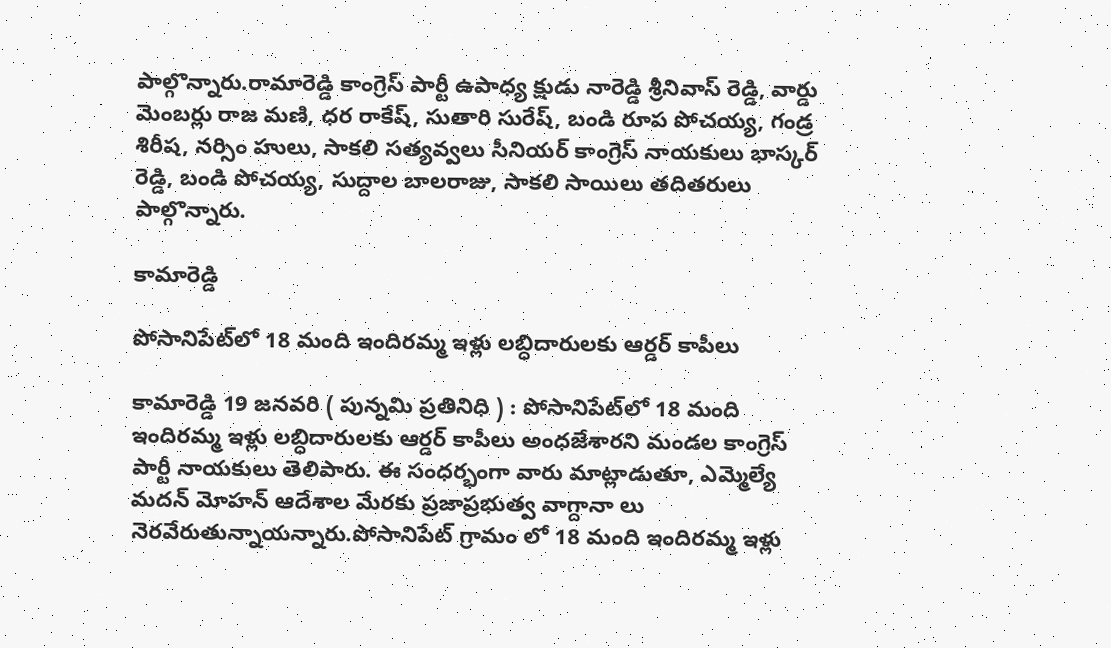పాల్గొన్నారు.రామారెడ్డి కాంగ్రెస్ పార్టీ ఉపాధ్య క్షుడు నారెడ్డి శ్రీనివాస్ రెడ్డి, వార్డు మెంబర్లు రాజ మణి, ధర రాకేష్, సుతారి సురేష్, బండి రూప పోచయ్య, గండ్ర శిరీష, నర్సిం హులు, సాకలి సత్యవ్వలు సీనియర్ కాంగ్రెస్ నాయకులు భాస్కర్ రెడ్డి, బండి పోచయ్య, సుద్దాల బాలరాజు, సాకలి సాయిలు తదితరులు పాల్గొన్నారు.

కామారెడ్డి

పోసానిపేట్‌లో 18 మంది ఇందిరమ్మ ఇళ్లు లబ్ధిదారులకు ఆర్డర్ కాపీలు

కామారెడ్డి 19 జనవరి ( పున్నమి ప్రతినిధి ) : పోసానిపేట్‌లో 18 మంది ఇందిరమ్మ ఇళ్లు లబ్ధిదారులకు ఆర్డర్ కాపీలు అంధజేశారని మండల కాంగ్రెస్ పార్టీ నాయకులు తెలిపారు. ఈ సంధర్భంగా వారు మాట్లాడుతూ, ఎమ్మెల్యే మదన్ మోహన్ ఆదేశాల మేరకు ప్రజాప్రభుత్వ వాగ్దానా లు నెరవేరుతున్నాయన్నారు.పోసానిపేట్ గ్రామం లో 18 మంది ఇందిరమ్మ ఇళ్లు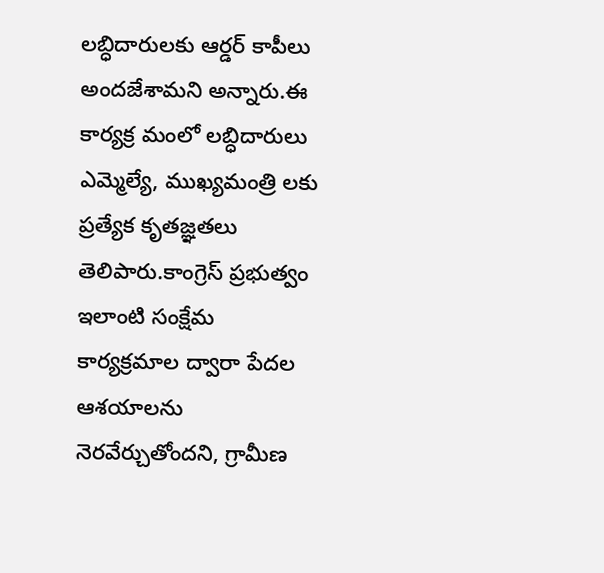లబ్ధిదారులకు ఆర్డర్ కాపీలు అందజేశామని అన్నారు.ఈ కార్యక్ర మంలో లబ్ధిదారులు ఎమ్మెల్యే, ముఖ్యమంత్రి లకు ప్రత్యేక కృతజ్ఞతలు తెలిపారు.కాంగ్రెస్ ప్రభుత్వం ఇలాంటి సంక్షేమ కార్యక్రమాల ద్వారా పేదల ఆశయాలను నెరవేర్చుతోందని, గ్రామీణ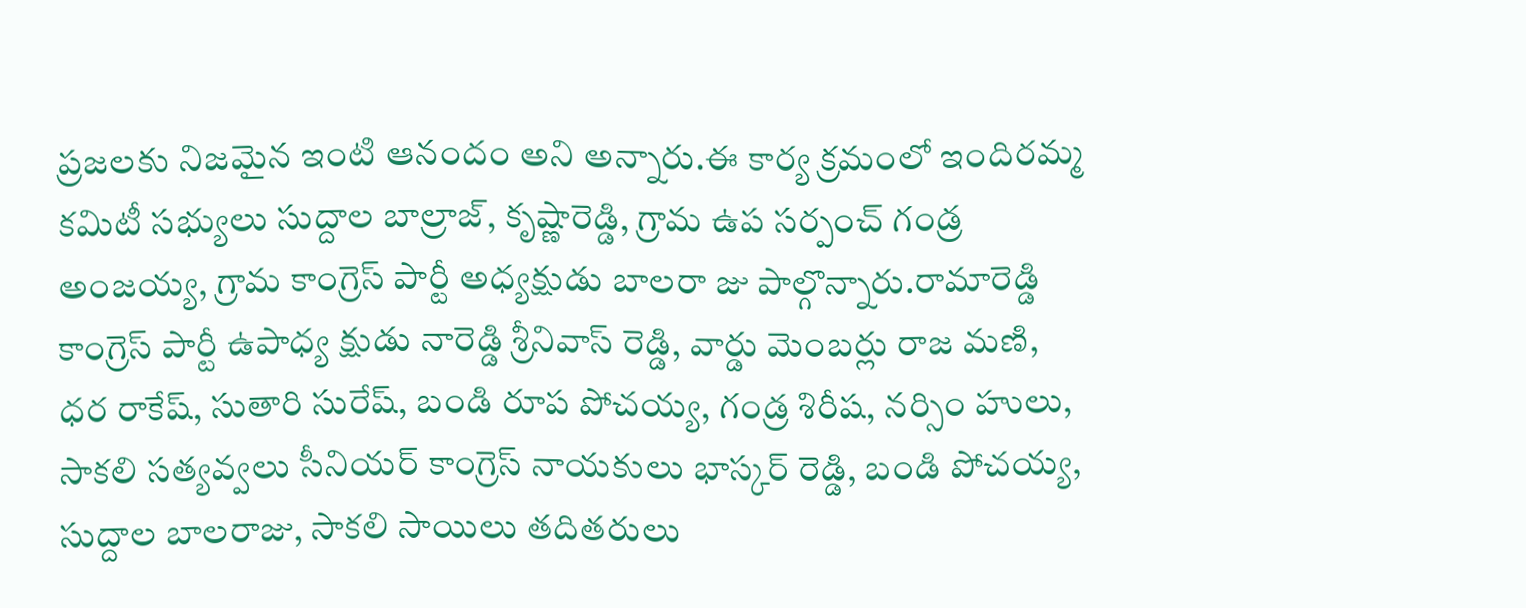ప్రజలకు నిజమైన ఇంటి ఆనందం అని అన్నారు.ఈ కార్య క్రమంలో ఇందిరమ్మ కమిటీ సభ్యులు సుద్దాల బాల్రాజ్, కృష్ణారెడ్డి, గ్రామ ఉప సర్పంచ్ గండ్ర అంజయ్య, గ్రామ కాంగ్రెస్ పార్టీ అధ్యక్షుడు బాలరా జు పాల్గొన్నారు.రామారెడ్డి కాంగ్రెస్ పార్టీ ఉపాధ్య క్షుడు నారెడ్డి శ్రీనివాస్ రెడ్డి, వార్డు మెంబర్లు రాజ మణి, ధర రాకేష్, సుతారి సురేష్, బండి రూప పోచయ్య, గండ్ర శిరీష, నర్సిం హులు, సాకలి సత్యవ్వలు సీనియర్ కాంగ్రెస్ నాయకులు భాస్కర్ రెడ్డి, బండి పోచయ్య, సుద్దాల బాలరాజు, సాకలి సాయిలు తదితరులు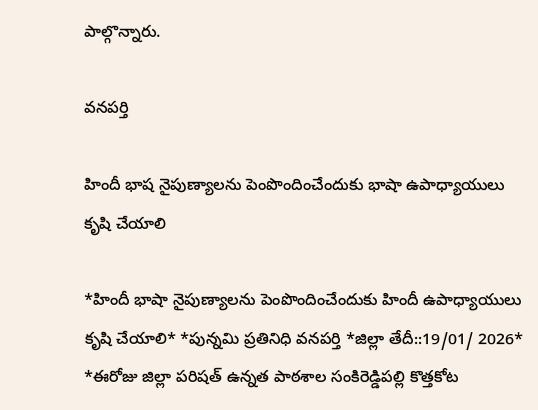పాల్గొన్నారు.

వనపర్తి

హిందీ భాష నైపుణ్యాలను పెంపొందించేందుకు భాషా ఉపాధ్యాయులు కృషి చేయాలి

*హిందీ భాషా నైపుణ్యాలను పెంపొందించేందుకు హిందీ ఉపాధ్యాయులు కృషి చేయాలి* *పున్నమి ప్రతినిధి వనపర్తి *జిల్లా తేదీ::19/01/ 2026* *ఈరోజు జిల్లా పరిషత్ ఉన్నత పాఠశాల సంకిరెడ్డిపల్లి కొత్తకోట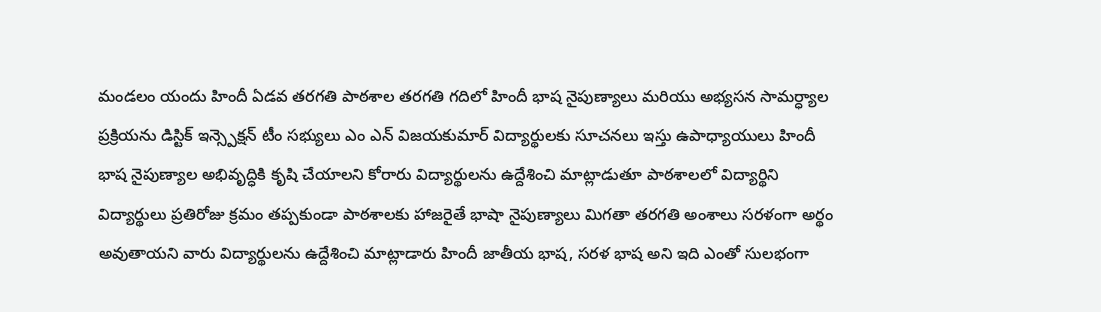మండలం యందు హిందీ ఏడవ తరగతి పాఠశాల తరగతి గదిలో హిందీ భాష నైపుణ్యాలు మరియు అభ్యసన సామర్ధ్యాల ప్రక్రియను డిస్టిక్ ఇన్స్పెక్షన్ టీం సభ్యులు ఎం ఎన్ విజయకుమార్ విద్యార్థులకు సూచనలు ఇస్తు ఉపాధ్యాయులు హిందీ భాష నైపుణ్యాల అభివృద్ధికి కృషి చేయాలని కోరారు విద్యార్థులను ఉద్దేశించి మాట్లాడుతూ పాఠశాలలో విద్యార్థిని విద్యార్థులు ప్రతిరోజు క్రమం తప్పకుండా పాఠశాలకు హాజరైతే భాషా నైపుణ్యాలు మిగతా తరగతి అంశాలు సరళంగా అర్థం అవుతాయని వారు విద్యార్థులను ఉద్దేశించి మాట్లాడారు హిందీ జాతీయ భాష, సరళ భాష అని ఇది ఎంతో సులభంగా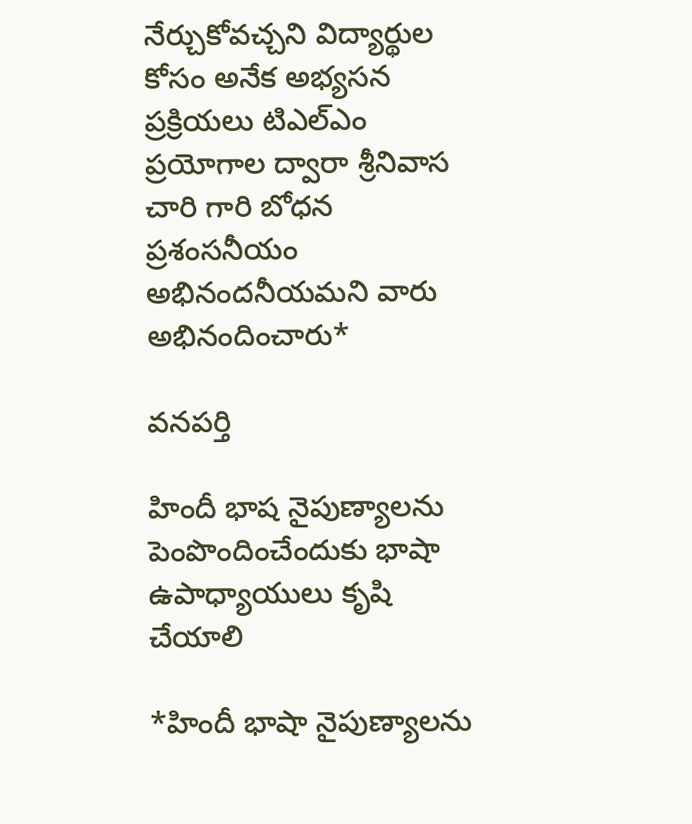నేర్చుకోవచ్చని విద్యార్థుల కోసం అనేక అభ్యసన ప్రక్రియలు టిఎల్ఎం ప్రయోగాల ద్వారా శ్రీనివాస చారి గారి బోధన ప్రశంసనీయం అభినందనీయమని వారు అభినందించారు*

వనపర్తి

హిందీ భాష నైపుణ్యాలను పెంపొందించేందుకు భాషా ఉపాధ్యాయులు కృషి చేయాలి

*హిందీ భాషా నైపుణ్యాలను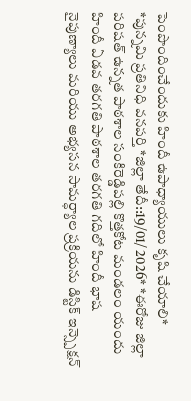పెంపొందించేందుకు హిందీ ఉపాధ్యాయులు కృషి చేయాలి* *పున్నమి ప్రతినిధి వనపర్తి *జిల్లా తేదీ::19/01/ 2026* *ఈరోజు జిల్లా పరిషత్ ఉన్నత పాఠశాల సంకిరెడ్డిపల్లి కొత్తకోట మండలం యందు హిందీ ఏడవ తరగతి పాఠశాల తరగతి గదిలో హిందీ భాష నైపుణ్యాలు మరియు అభ్యసన సామర్ధ్యాల ప్రక్రియను డిస్టిక్ ఇన్స్పెక్షన్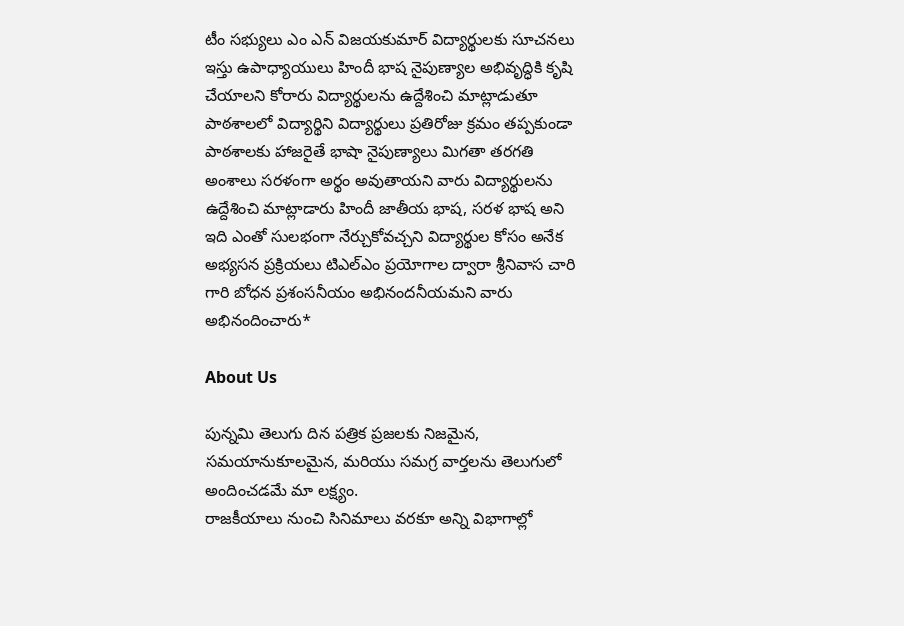టీం సభ్యులు ఎం ఎన్ విజయకుమార్ విద్యార్థులకు సూచనలు ఇస్తు ఉపాధ్యాయులు హిందీ భాష నైపుణ్యాల అభివృద్ధికి కృషి చేయాలని కోరారు విద్యార్థులను ఉద్దేశించి మాట్లాడుతూ పాఠశాలలో విద్యార్థిని విద్యార్థులు ప్రతిరోజు క్రమం తప్పకుండా పాఠశాలకు హాజరైతే భాషా నైపుణ్యాలు మిగతా తరగతి అంశాలు సరళంగా అర్థం అవుతాయని వారు విద్యార్థులను ఉద్దేశించి మాట్లాడారు హిందీ జాతీయ భాష, సరళ భాష అని ఇది ఎంతో సులభంగా నేర్చుకోవచ్చని విద్యార్థుల కోసం అనేక అభ్యసన ప్రక్రియలు టిఎల్ఎం ప్రయోగాల ద్వారా శ్రీనివాస చారి గారి బోధన ప్రశంసనీయం అభినందనీయమని వారు అభినందించారు*

About Us

పున్నమి తెలుగు దిన పత్రిక ప్రజలకు నిజమైన, సమయానుకూలమైన, మరియు సమగ్ర వార్తలను తెలుగులో అందించడమే మా లక్ష్యం.
రాజకీయాలు నుంచి సినిమాలు వరకూ అన్ని విభాగాల్లో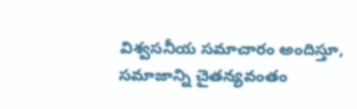విశ్వసనీయ సమాచారం అందిస్తూ, సమాజాన్ని చైతన్యవంతం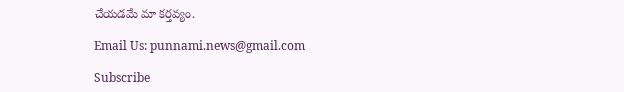చేయడమే మా కర్తవ్యం.

Email Us: punnami.news@gmail.com

Subscribe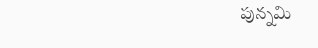పున్నమి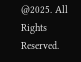@2025. All Rights Reserved.